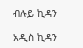ብሉይ ኪዳን

አዲስ ኪዳን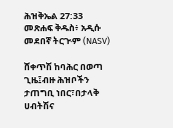ሕዝቅኤል 27:33 መጽሐፍ ቅዱስ፥ አዲሱ መደበኛ ትርጒም (NASV)

ሸቀጥሽ ከባሕር በወጣ ጊዜ፤ብዙ ሕዝቦችን ታጠግቢ ነበር፣በታላቅ ሀብትሽና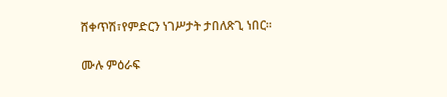ሸቀጥሽ፣የምድርን ነገሥታት ታበለጽጊ ነበር።

ሙሉ ምዕራፍ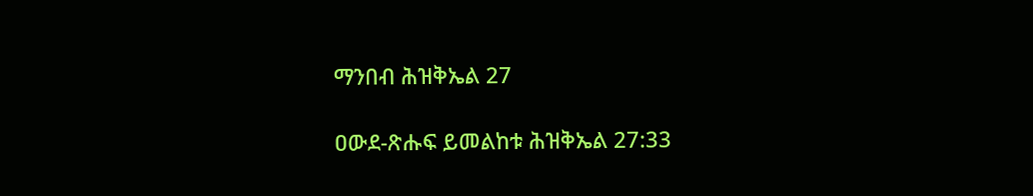ማንበብ ሕዝቅኤል 27

ዐውደ-ጽሑፍ ይመልከቱ ሕዝቅኤል 27:33